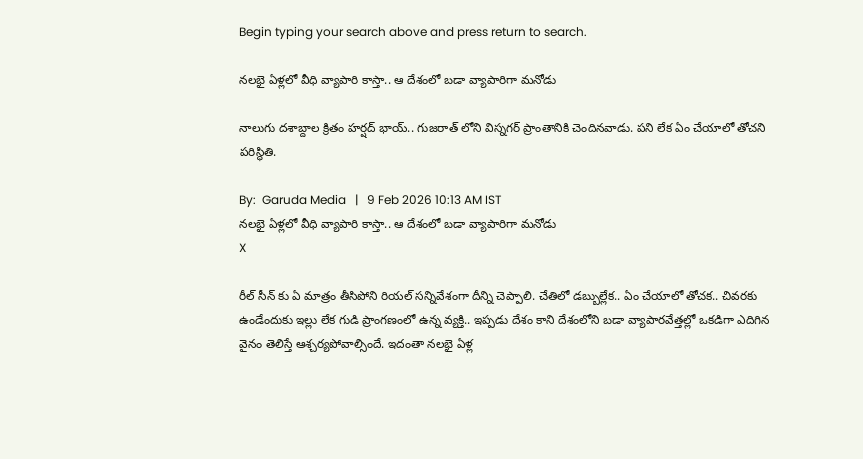Begin typing your search above and press return to search.

నలభై ఏళ్లలో వీధి వ్యాపారి కాస్తా.. ఆ దేశంలో బడా వ్యాపారిగా మనోడు

నాలుగు దశాబ్దాల క్రితం హర్షద్ భాయ్.. గుజరాత్ లోని విస్నగర్ ప్రాంతానికి చెందినవాడు. పని లేక ఏం చేయాలో తోచని పరిస్థితి.

By:  Garuda Media   |   9 Feb 2026 10:13 AM IST
నలభై ఏళ్లలో వీధి వ్యాపారి కాస్తా.. ఆ దేశంలో బడా వ్యాపారిగా మనోడు
X

రీల్ సీన్ కు ఏ మాత్రం తీసిపోని రియల్ సన్నివేశంగా దీన్ని చెప్పాలి. చేతిలో డబ్బుల్లేక.. ఏం చేయాలో తోచక.. చివరకు ఉండేందుకు ఇల్లు లేక గుడి ప్రాంగణంలో ఉన్న వ్యక్తి.. ఇప్పడు దేశం కాని దేశంలోని బడా వ్యాపారవేత్తల్లో ఒకడిగా ఎదిగిన వైనం తెలిస్తే ఆశ్చర్యపోవాల్సిందే. ఇదంతా నలభై ఏళ్ల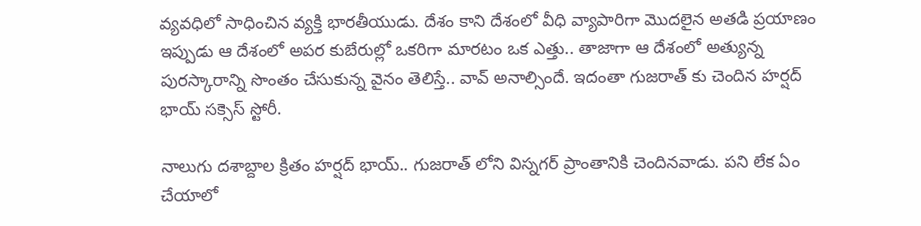వ్యవధిలో సాధించిన వ్యక్తి భారతీయుడు. దేశం కాని దేశంలో వీధి వ్యాపారిగా మొదలైన అతడి ప్రయాణం ఇప్పుడు ఆ దేశంలో అపర కుబేరుల్లో ఒకరిగా మారటం ఒక ఎత్తు.. తాజాగా ఆ దేశంలో అత్యున్న పురస్కారాన్ని సొంతం చేసుకున్న వైనం తెలిస్తే.. వావ్ అనాల్సిందే. ఇదంతా గుజరాత్ కు చెందిన హర్షద్ భాయ్ సక్సెస్ స్టోరీ.

నాలుగు దశాబ్దాల క్రితం హర్షద్ భాయ్.. గుజరాత్ లోని విస్నగర్ ప్రాంతానికి చెందినవాడు. పని లేక ఏం చేయాలో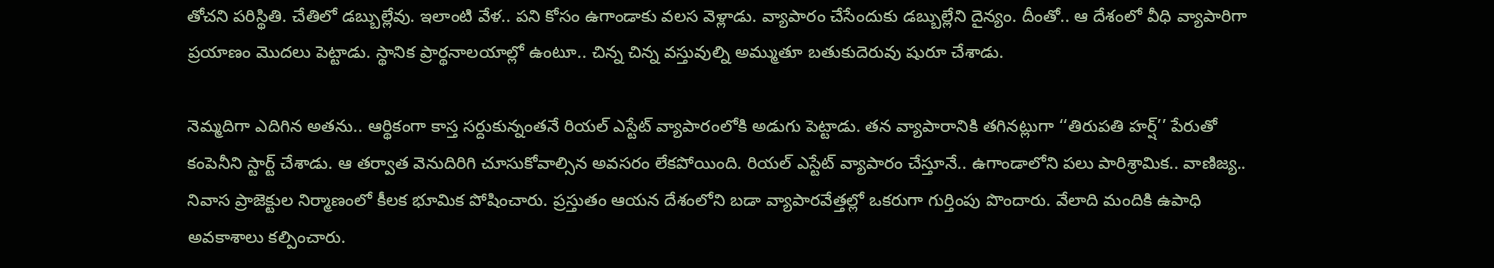తోచని పరిస్థితి. చేతిలో డబ్బుల్లేవు. ఇలాంటి వేళ.. పని కోసం ఉగాండాకు వలస వెళ్లాడు. వ్యాపారం చేసేందుకు డబ్బుల్లేని దైన్యం. దీంతో.. ఆ దేశంలో వీధి వ్యాపారిగా ప్రయాణం మొదలు పెట్టాడు. స్థానిక ప్రార్థనాలయాల్లో ఉంటూ.. చిన్న చిన్న వస్తువుల్ని అమ్ముతూ బతుకుదెరువు షురూ చేశాడు.

నెమ్మదిగా ఎదిగిన అతను.. ఆర్థికంగా కాస్త సర్దుకున్నంతనే రియల్ ఎస్టేట్ వ్యాపారంలోకి అడుగు పెట్టాడు. తన వ్యాపారానికి తగినట్లుగా ‘‘తిరుపతి హర్ష్’’ పేరుతో కంపెనీని స్టార్ట్ చేశాడు. ఆ తర్వాత వెనుదిరిగి చూసుకోవాల్సిన అవసరం లేకపోయింది. రియల్ ఎస్టేట్ వ్యాపారం చేస్తూనే.. ఉగాండాలోని పలు పారిశ్రామిక.. వాణిజ్య.. నివాస ప్రాజెక్టుల నిర్మాణంలో కీలక భూమిక పోషించారు. ప్రస్తుతం ఆయన దేశంలోని బడా వ్యాపారవేత్తల్లో ఒకరుగా గుర్తింపు పొందారు. వేలాది మందికి ఉపాధి అవకాశాలు కల్పించారు.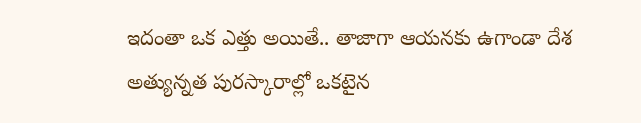ఇదంతా ఒక ఎత్తు అయితే.. తాజాగా ఆయనకు ఉగాండా దేశ అత్యున్నత పురస్కారాల్లో ఒకటైన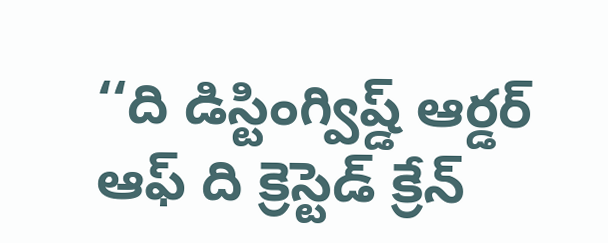‘‘ది డిస్టింగ్విష్డ్ ఆర్డర్ ఆఫ్ ది క్రెస్టెడ్ క్రేన్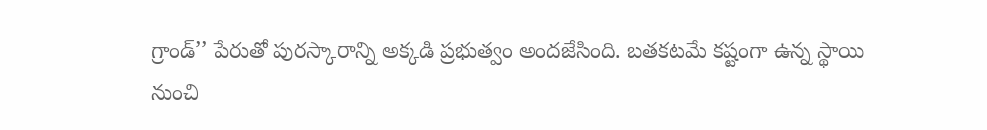గ్రాండ్’’ పేరుతో పురస్కారాన్ని అక్కడి ప్రభుత్వం అందజేసింది. బతకటమే కష్టంగా ఉన్న స్థాయి నుంచి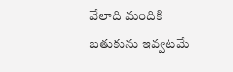వేలాది మందికి బతుకును ఇవ్వటమే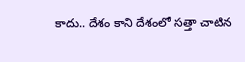కాదు.. దేశం కాని దేశంలో సత్తా చాటిన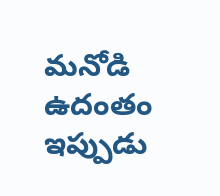మనోడి ఉదంతం ఇప్పుడు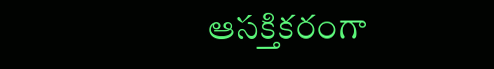ఆసక్తికరంగా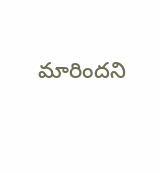మారిందని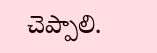చెప్పాలి.